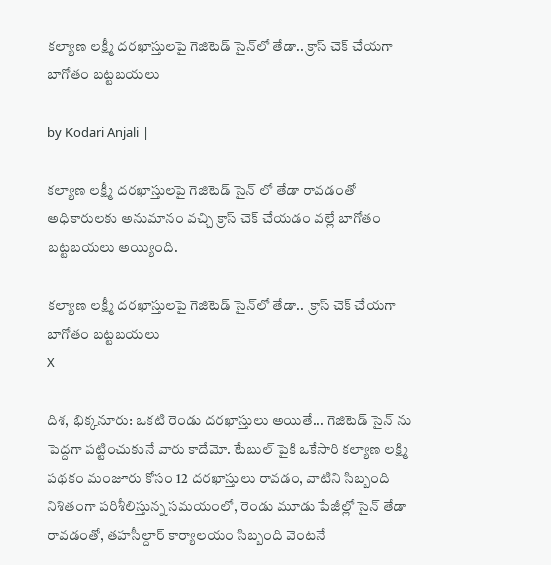కల్యాణ లక్ష్మీ దరఖాస్తులపై గెజిటెడ్ సైన్‌లో తేడా.. క్రాస్ చెక్ చేయగా బాగోతం బట్టబయలు

by Kodari Anjali |

కల్యాణ లక్ష్మీ దరఖాస్తులపై గెజిటెడ్ సైన్ లో తేడా రావడంతో అధికారులకు అనుమానం వచ్చి క్రాస్ చెక్ చేయడం వల్లే బాగోతం బట్టబయలు అయ్యింది.

కల్యాణ లక్ష్మీ దరఖాస్తులపై గెజిటెడ్ సైన్‌లో తేడా..  క్రాస్ చెక్ చేయగా బాగోతం బట్టబయలు
X

దిశ, భిక్కనూరు: ఒకటి రెండు దరఖాస్తులు అయితే... గెజిటెడ్ సైన్ ను పెద్దగా పట్టించుకునే వారు కాదేమో. టేబుల్ పైకి ఒకేసారి కల్యాణ లక్ష్మి పథకం మంజూరు కోసం 12 దరఖాస్తులు రావడం, వాటిని సిబ్బంది నిశితంగా పరిశీలిస్తున్న సమయంలో, రెండు మూడు పేజీల్లో సైన్ తేడా రావడంతో, తహసీల్దార్ కార్యాలయం సిబ్బంది వెంటనే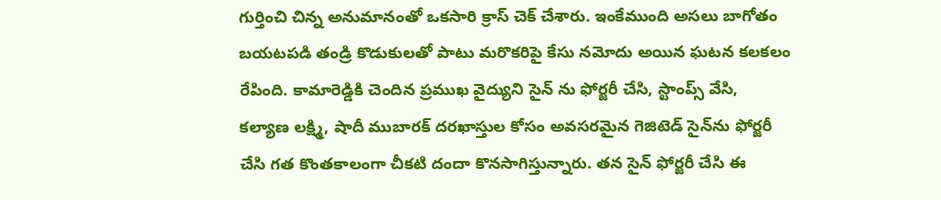గుర్తించి చిన్న అనుమానంతో ఒకసారి క్రాస్ చెక్ చేశారు. ఇంకేముంది అసలు బాగోతం బయటపడి తండ్రి కొడుకులతో పాటు మరొకరిపై కేసు నమోదు అయిన ఘటన కలకలం రేపింది. కామారెడ్డికి చెందిన ప్రముఖ వైద్యుని సైన్ ను ఫోర్జరీ చేసి, స్టాంప్స్ వేసి, కల్యాణ లక్ష్మి, షాదీ ముబారక్ దరఖాస్తుల కోసం అవసరమైన గెజిటెడ్ సైన్‌ను ఫోర్జరీ చేసి గత కొంతకాలంగా చీకటి దందా కొనసాగిస్తున్నారు. తన సైన్ ఫోర్జరీ చేసి ఈ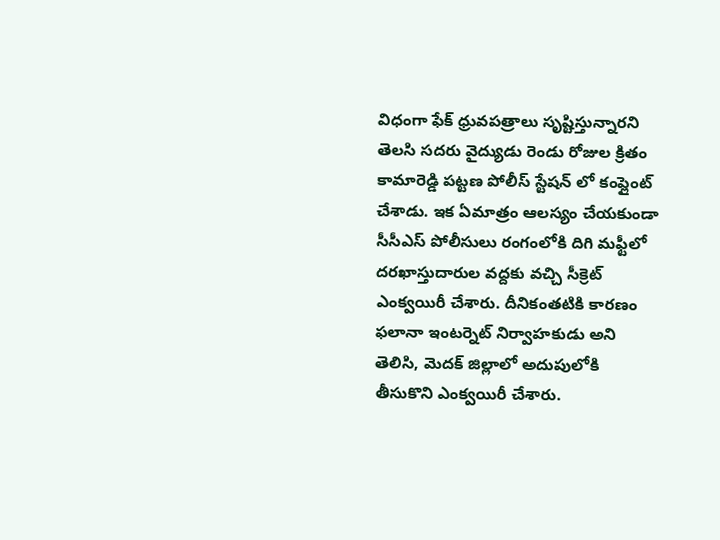విధంగా ఫేక్ ధ్రువపత్రాలు సృష్టిస్తున్నారని తెలసి సదరు వైద్యుడు రెండు రోజుల క్రితం కామారెడ్డి పట్టణ పోలీస్ స్టేషన్ లో కంప్లైంట్ చేశాడు. ఇక ఏమాత్రం ఆలస్యం చేయకుండా సీసీఎస్ పోలీసులు రంగంలోకి దిగి మఫ్టీలో దరఖాస్తుదారుల వద్దకు వచ్చి సీక్రెట్ ఎంక్వయిరీ చేశారు. దీనికంతటికి కారణం ఫలానా ఇంటర్నెట్ నిర్వాహకుడు అని తెలిసి, మెదక్ జిల్లాలో అదుపులోకి తీసుకొని ఎంక్వయిరీ చేశారు.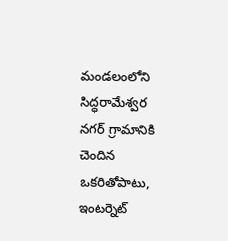మండలంలోని సిద్ధరామేశ్వర నగర్ గ్రామానికి చెందిన ఒకరితోపాటు, ఇంటర్నెట్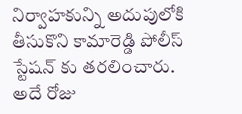నిర్వాహకున్ని అదుపులోకి తీసుకొని కామారెడ్డి పోలీస్ స్టేషన్ కు తరలించారు. అదే రోజు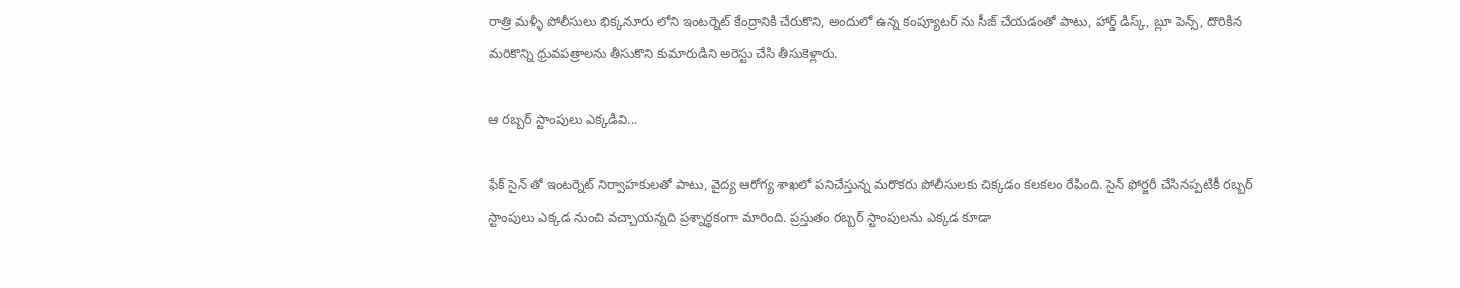రాత్రి మళ్ళీ పోలీసులు భిక్కనూరు లోని ఇంటర్నెట్ కేంద్రానికి చేరుకొని, అందులో ఉన్న కంప్యూటర్ ను సీజ్ చేయడంతో పాటు, హార్డ్ డిస్క్, బ్లూ పెన్స్, దొరికిన మరికొన్ని ధ్రువపత్రాలను తీసుకొని కుమారుడిని అరెస్టు చేసి తీసుకెళ్లారు.

ఆ రబ్బర్ స్టాంపులు ఎక్కడివి...

ఫేక్ సైన్ తో ఇంటర్నెట్ నిర్వాహకులతో పాటు, వైద్య ఆరోగ్య శాఖలో పనిచేస్తున్న మరొకరు పోలీసులకు చిక్కడం కలకలం రేపింది. సైన్ ఫోర్జరీ చేసినప్పటికీ రబ్బర్ స్టాంపులు ఎక్కడ నుంచి వచ్చాయన్నది ప్రశ్నార్థకంగా మారింది. ప్రస్తుతం రబ్బర్ స్టాంపులను ఎక్కడ కూడా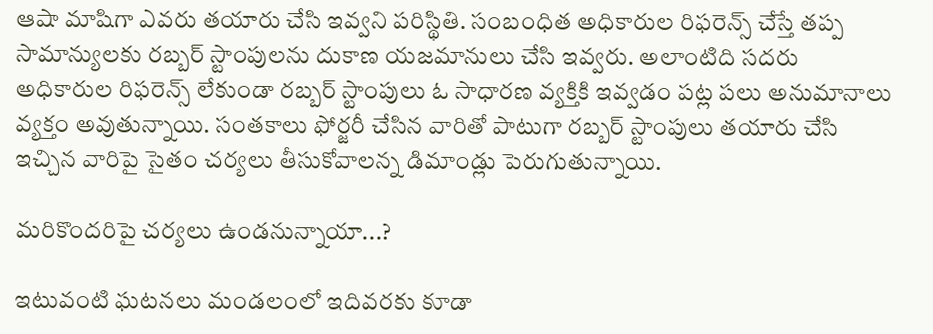ఆషా మాషిగా ఎవరు తయారు చేసి ఇవ్వని పరిస్థితి. సంబంధిత అధికారుల రిఫరెన్స్ చేస్తే తప్ప సామాన్యులకు రబ్బర్ స్టాంపులను దుకాణ యజమానులు చేసి ఇవ్వరు. అలాంటిది సదరు అధికారుల రిఫరెన్స్ లేకుండా రబ్బర్ స్టాంపులు ఓ సాధారణ వ్యక్తికి ఇవ్వడం పట్ల పలు అనుమానాలు వ్యక్తం అవుతున్నాయి. సంతకాలు ఫోర్జరీ చేసిన వారితో పాటుగా రబ్బర్ స్టాంపులు తయారు చేసి ఇచ్చిన వారిపై సైతం చర్యలు తీసుకోవాలన్న డిమాండ్లు పెరుగుతున్నాయి.

మరికొందరిపై చర్యలు ఉండనున్నాయా...?

ఇటువంటి ఘటనలు మండలంలో ఇదివరకు కూడా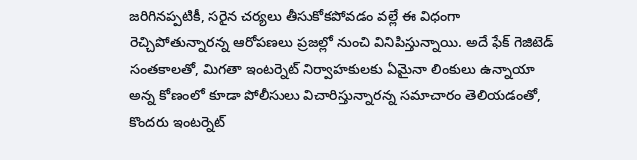జరిగినప్పటికీ, సరైన చర్యలు తీసుకోకపోవడం వల్లే ఈ విధంగా రెచ్చిపోతున్నారన్న ఆరోపణలు ప్రజల్లో నుంచి వినిపిస్తున్నాయి. అదే ఫేక్ గెజిటెడ్ సంతకాలతో, మిగతా ఇంటర్నెట్ నిర్వాహకులకు ఏమైనా లింకులు ఉన్నాయా అన్న కోణంలో కూడా పోలీసులు విచారిస్తున్నారన్న సమాచారం తెలియడంతో, కొందరు ఇంటర్నెట్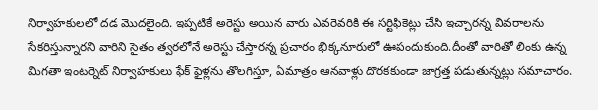నిర్వాహకులలో దడ మొదలైంది. ఇప్పటికే అరెస్టు అయిన వారు ఎవరెవరికి ఈ సర్టిఫికెట్లు చేసి ఇచ్చారన్న వివరాలను సేకరిస్తున్నారని వారిని సైతం త్వరలోనే అరెస్టు చేస్తారన్న ప్రచారం భిక్కనూరులో ఊపందుకుంది.దీంతో వారితో లింకు ఉన్న మిగతా ఇంటర్నెట్ నిర్వాహకులు ఫేక్ ఫైళ్లను తొలగిస్తూ, ఏమాత్రం ఆనవాళ్లు దొరకకుండా జాగ్రత్త పడుతున్నట్లు సమాచారం.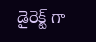డైరెక్ట్ గా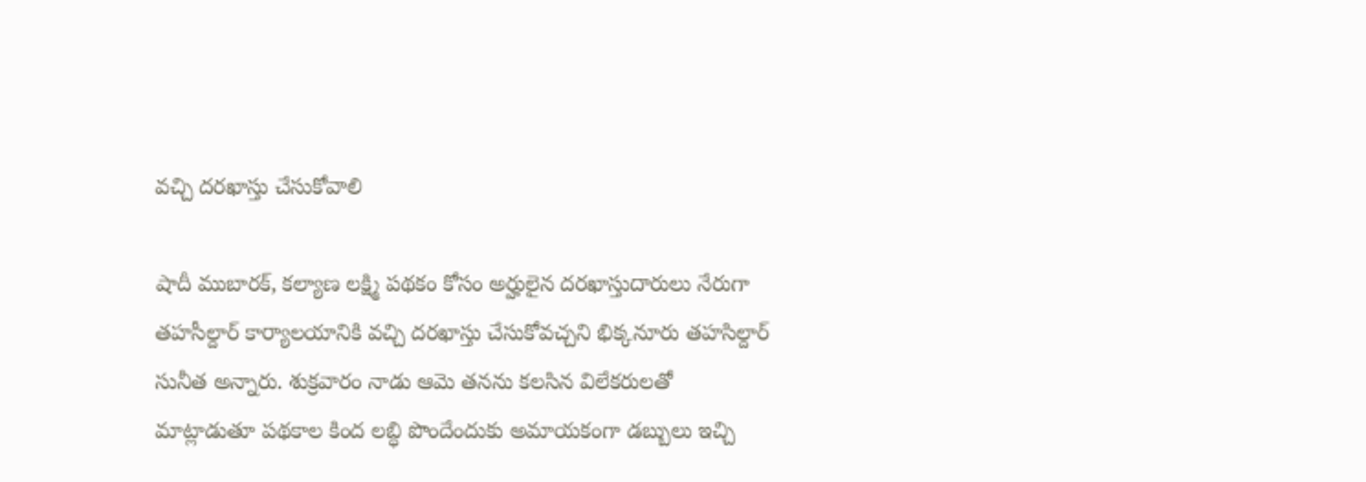వచ్చి దరఖాస్తు చేసుకోవాలి

షాదీ ముబారక్, కల్యాణ లక్ష్మి పథకం కోసం అర్హులైన దరఖాస్తుదారులు నేరుగా తహసీల్దార్ కార్యాలయానికి వచ్చి దరఖాస్తు చేసుకోవచ్చని భిక్కనూరు తహసిల్దార్ సునీత అన్నారు. శుక్రవారం నాడు ఆమె తనను కలసిన విలేకరులతో మాట్లాడుతూ పథకాల కింద లబ్ధి పొందేందుకు అమాయకంగా డబ్బులు ఇచ్చి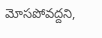మోసపోవద్దని,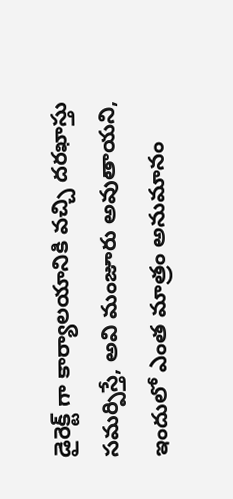డైరెక్ట్ గా కార్యాలయానికి వచ్చి దరఖాస్తు సమర్పిస్తే, అవి మంజూరు అవుతాయని, ఇందులో ఎంత మాత్రం అనుమానం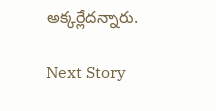అక్కర్లేదన్నారు.

Next Story